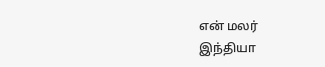என் மலர்
இந்தியா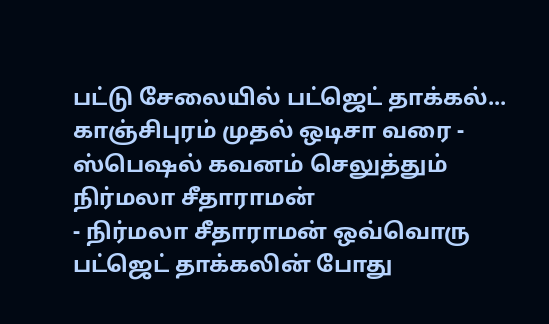பட்டு சேலையில் பட்ஜெட் தாக்கல்... காஞ்சிபுரம் முதல் ஒடிசா வரை - ஸ்பெஷல் கவனம் செலுத்தும் நிர்மலா சீதாராமன்
- நிர்மலா சீதாராமன் ஒவ்வொரு பட்ஜெட் தாக்கலின் போது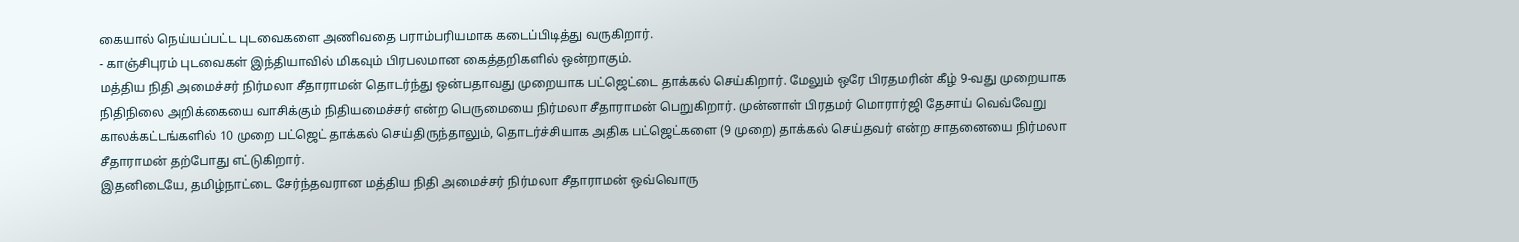கையால் நெய்யப்பட்ட புடவைகளை அணிவதை பராம்பரியமாக கடைப்பிடித்து வருகிறார்.
- காஞ்சிபுரம் புடவைகள் இந்தியாவில் மிகவும் பிரபலமான கைத்தறிகளில் ஒன்றாகும்.
மத்திய நிதி அமைச்சர் நிர்மலா சீதாராமன் தொடர்ந்து ஒன்பதாவது முறையாக பட்ஜெட்டை தாக்கல் செய்கிறார். மேலும் ஒரே பிரதமரின் கீழ் 9-வது முறையாக நிதிநிலை அறிக்கையை வாசிக்கும் நிதியமைச்சர் என்ற பெருமையை நிர்மலா சீதாராமன் பெறுகிறார். முன்னாள் பிரதமர் மொரார்ஜி தேசாய் வெவ்வேறு காலக்கட்டங்களில் 10 முறை பட்ஜெட் தாக்கல் செய்திருந்தாலும், தொடர்ச்சியாக அதிக பட்ஜெட்களை (9 முறை) தாக்கல் செய்தவர் என்ற சாதனையை நிர்மலா சீதாராமன் தற்போது எட்டுகிறார்.
இதனிடையே, தமிழ்நாட்டை சேர்ந்தவரான மத்திய நிதி அமைச்சர் நிர்மலா சீதாராமன் ஒவ்வொரு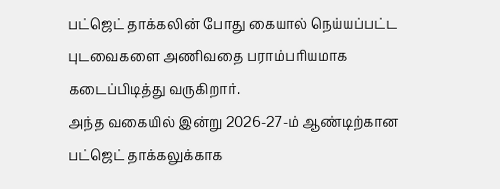பட்ஜெட் தாக்கலின் போது கையால் நெய்யப்பட்ட புடவைகளை அணிவதை பராம்பரியமாக கடைப்பிடித்து வருகிறார்.
அந்த வகையில் இன்று 2026-27-ம் ஆண்டிற்கான பட்ஜெட் தாக்கலுக்காக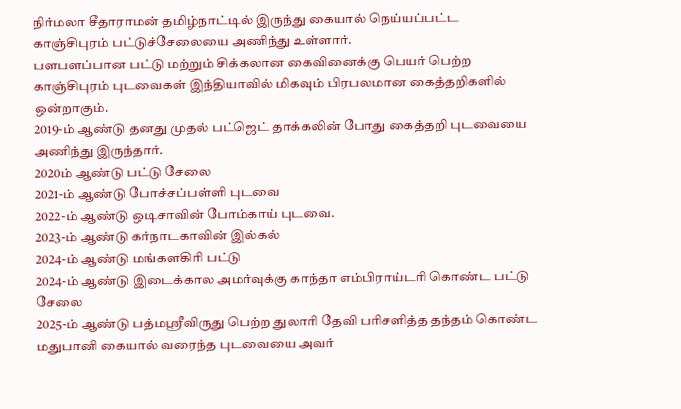நிர்மலா சீதாராமன் தமிழ்நாட்டில் இருந்து கையால் நெய்யப்பட்ட காஞ்சிபுரம் பட்டுச்சேலையை அணிந்து உள்ளார்.
பளபளப்பான பட்டு மற்றும் சிக்கலான கைவினைக்கு பெயர் பெற்ற காஞ்சிபுரம் புடவைகள் இந்தியாவில் மிகவும் பிரபலமான கைத்தறிகளில் ஒன்றாகும்.
2019-ம் ஆண்டு தனது முதல் பட்ஜெட் தாக்கலின் போது கைத்தறி புடவையை அணிந்து இருந்தார்.
2020ம் ஆண்டு பட்டு சேலை
2021-ம் ஆண்டு போச்சப்பள்ளி புடவை
2022-ம் ஆண்டு ஒடிசாவின் போம்காய் புடவை.
2023-ம் ஆண்டு கர்நாடகாவின் இல்கல்
2024-ம் ஆண்டு மங்களகிரி பட்டு
2024-ம் ஆண்டு இடைக்கால அமர்வுக்கு காந்தா எம்பிராய்டரி கொண்ட பட்டு சேலை
2025-ம் ஆண்டு பத்மஸ்ரீவிருது பெற்ற துலாரி தேவி பரிசளித்த தந்தம் கொண்ட மதுபானி கையால் வரைந்த புடவையை அவர்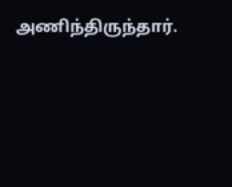அணிந்திருந்தார்.